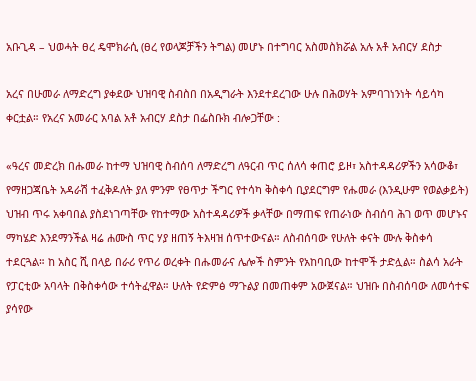አቡጊዳ – ህወሓት ፀረ ዴሞክራሲ (ፀረ የወላጆቻችን ትግል) መሆኑ በተግባር አስመስክሯል አሉ አቶ አብርሃ ደስታ

አረና በሁመራ ለማድረግ ያቀደው ህዝባዊ ስብስበ በአዲግራት እንደተደረገው ሁሉ በሕወሃት አምባገነንነት ሳይሳካ ቀርቷል። የአረና አመራር አባል አቶ አብርሃ ደስታ በፌስቡክ ብሎጋቸው :

«ዓረና መድረክ በሑመራ ከተማ ህዝባዊ ስብሰባ ለማድረግ ለዓርብ ጥር ሰለሳ ቀጠሮ ይዞ፣ አስተዳዳሪዎችን አሳውቆ፣ የማዘጋጃቤት አዳራሽ ተፈቅዶለት ያለ ምንም የፀጥታ ችግር የተሳካ ቅስቀሳ ቢያደርግም የሑመራ (እንዲሁም የወልቃይት) ህዝብ ጥሩ አቀባበል ያስደነገጣቸው የከተማው አስተዳዳሪዎች ቃላቸው በማጠፍ የጠራነው ስብሰባ ሕገ ወጥ መሆኑና ማካሄድ እንደማንችል ዛሬ ሐሙስ ጥር ሃያ ዘጠኝ ትእዛዝ ሰጥተውናል። ለስብሰባው የሁለት ቀናት ሙሉ ቅስቀሳ ተደርጓል። ከ አስር ሺ በላይ በራሪ የጥሪ ወረቀት በሑመራና ሌሎች ስምንት የአከባቢው ከተሞች ታድሏል። ስልሳ አራት የፓርቲው አባላት በቅስቀሳው ተሳትፈዋል። ሁለት የድምፅ ማጉልያ በመጠቀም አውጀናል። ህዝቡ በስብሰባው ለመሳተፍ ያሳየው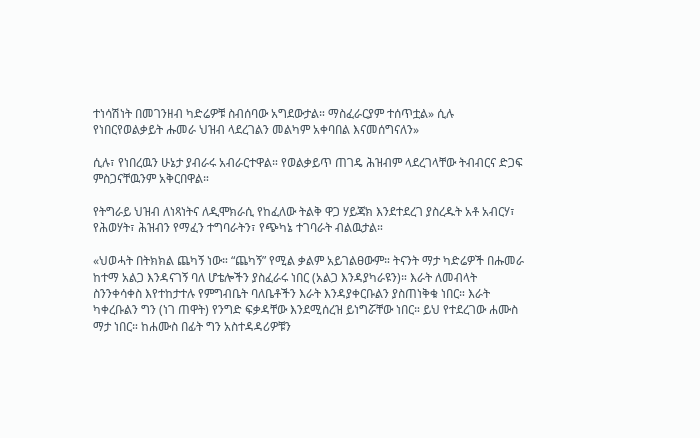ተነሳሽነት በመገንዘብ ካድሬዎቹ ስብሰባው አግደውታል። ማስፈራርያም ተሰጥቷል» ሲሉ የነበርየወልቃይት ሑመራ ህዝብ ላደረገልን መልካም አቀባበል እናመሰግናለን»

ሲሉ፣ የነበረዉን ሁኔታ ያብራሩ አብራርተዋል። የወልቃይጥ ጠገዴ ሕዝብም ላደረገላቸው ትብብርና ድጋፍ ምስጋናቸዉንም አቅርበዋል።

የትግራይ ህዝብ ለነጻነትና ለዲሞክራሲ የከፈለው ትልቅ ዋጋ ሃይጃክ እንደተደረገ ያስረዱት አቶ አብርሃ፣ የሕወሃት፣ ሕዝብን የማፈን ተግባራትን፣ የጭካኔ ተገባራት ብልዉታል።

«ህወሓት በትክክል ጨካኝ ነው። “ጨካኝ” የሚል ቃልም አይገልፀውም። ትናንት ማታ ካድሬዎች በሑመራ ከተማ አልጋ እንዳናገኝ ባለ ሆቴሎችን ያስፈራሩ ነበር (አልጋ እንዳያካራዩን)። እራት ለመብላት ስንንቀሳቀስ እየተከታተሉ የምግብቤት ባለቤቶችን እራት እንዳያቀርቡልን ያስጠነቅቁ ነበር። እራት ካቀረቡልን ግን (ነገ ጠዋት) የንግድ ፍቃዳቸው እንደሚሰረዝ ይነግሯቸው ነበር። ይህ የተደረገው ሐሙስ ማታ ነበር። ከሐሙስ በፊት ግን አስተዳዳሪዎቹን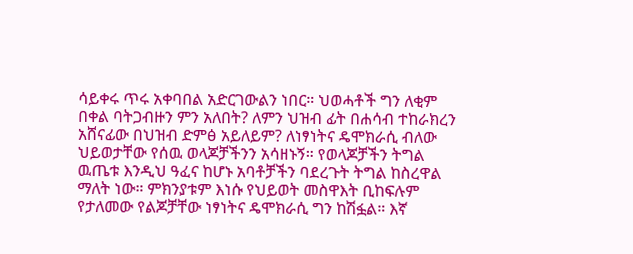ሳይቀሩ ጥሩ አቀባበል አድርገውልን ነበር። ህወሓቶች ግን ለቂም በቀል ባትጋብዙን ምን አለበት? ለምን ህዝብ ፊት በሐሳብ ተከራክረን አሸናፊው በህዝብ ድምፅ አይለይም? ለነፃነትና ዴሞክራሲ ብለው ህይወታቸው የሰዉ ወላጆቻችንን አሳዘኑኝ። የወላጆቻችን ትግል ዉጤቱ እንዲህ ዓፈና ከሆኑ አባቶቻችን ባደረጉት ትግል ከስረዋል ማለት ነው። ምክንያቱም እነሱ የህይወት መስዋእት ቢከፍሉም የታለመው የልጆቻቸው ነፃነትና ዴሞክራሲ ግን ከሽፏል። እኛ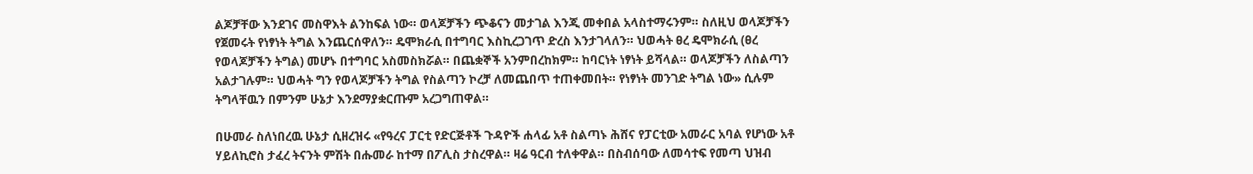ልጆቻቸው እንደገና መስዋእት ልንከፍል ነው። ወላጆቻችን ጭቆናን መታገል እንጂ መቀበል አላስተማሩንም። ስለዚህ ወላጆቻችን የጀመሩት የነፃነት ትግል እንጨርሰዋለን። ዴሞክራሲ በተግባር እስኪረጋገጥ ድረስ እንታገላለን። ህወሓት ፀረ ዴሞክራሲ (ፀረ የወላጆቻችን ትግል) መሆኑ በተግባር አስመስክሯል። በጨቋኞች አንምበረከክም። ከባርነት ነፃነት ይሻላል። ወላጆቻችን ለስልጣን አልታገሉም። ህወሓት ግን የወላጆቻችን ትግል የስልጣን ኮረቻ ለመጨበጥ ተጠቀመበት። የነፃነት መንገድ ትግል ነው» ሲሉም ትግላቸዉን በምንም ሁኔታ እንደማያቋርጡም አረጋግጠዋል።

በሁመራ ስለነበረዉ ሁኔታ ሲዘረዝሩ «የዓረና ፓርቲ የድርጅቶች ጉዳዮች ሐላፊ አቶ ስልጣኑ ሕሸና የፓርቲው አመራር አባል የሆነው አቶ ሃይለኪሮስ ታፈረ ትናንት ምሽት በሑመራ ከተማ በፖሊስ ታስረዋል። ዛሬ ዓርብ ተለቀዋል። በስብሰባው ለመሳተፍ የመጣ ህዝብ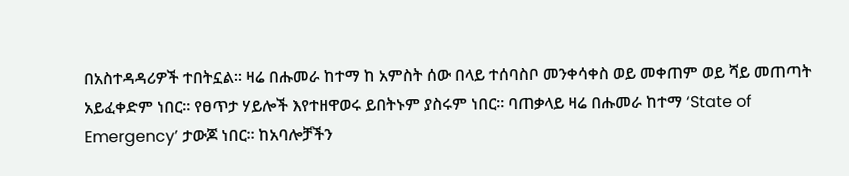በአስተዳዳሪዎች ተበትኗል። ዛሬ በሑመራ ከተማ ከ አምስት ሰው በላይ ተሰባስቦ መንቀሳቀስ ወይ መቀጠም ወይ ሻይ መጠጣት አይፈቀድም ነበር። የፀጥታ ሃይሎች እየተዘዋወሩ ይበትኑም ያስሩም ነበር። ባጠቃላይ ዛሬ በሑመራ ከተማ ‘State of Emergency’ ታውጆ ነበር። ከአባሎቻችን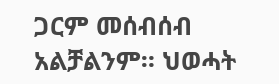ጋርም መሰብሰብ አልቻልንም። ህወሓት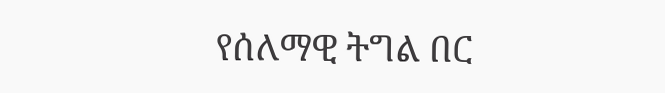የሰለማዊ ትግል በር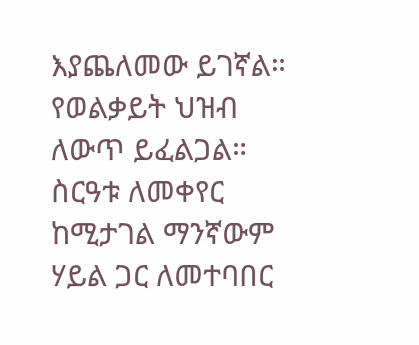እያጨለመው ይገኛል። የወልቃይት ህዝብ ለውጥ ይፈልጋል። ስርዓቱ ለመቀየር ከሚታገል ማንኛውም ሃይል ጋር ለመተባበር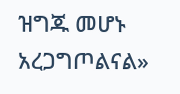ዝግጁ መሆኑ አረጋግጦልናል»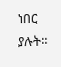ነበር ያሉት።